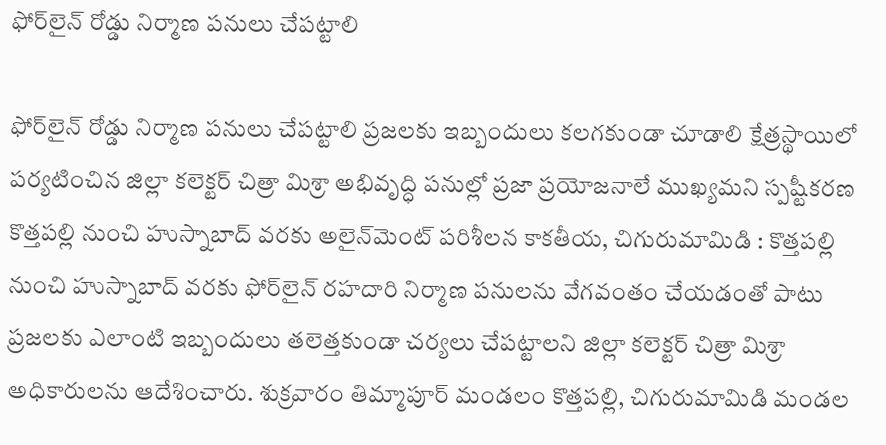ఫోర్‌లైన్ రోడ్డు నిర్మాణ పనులు చేపట్టాలి

ఫోర్‌లైన్ రోడ్డు నిర్మాణ పనులు చేపట్టాలి ప్రజలకు ఇబ్బందులు కలగకుండా చూడాలి క్షేత్రస్థాయిలో పర్యటించిన జిల్లా కలెక్టర్ చిత్రా మిశ్రా అభివృద్ధి పనుల్లో ప్రజా ప్రయోజనాలే ముఖ్యమని స్పష్టీకరణ కొత్తపల్లి నుంచి హుస్నాబాద్ వరకు అలైన్‌మెంట్ పరిశీలన కాకతీయ, చిగురుమామిడి : కొత్తపల్లి నుంచి హుస్నాబాద్ వరకు ఫోర్‌లైన్ రహదారి నిర్మాణ పనులను వేగవంతం చేయడంతో పాటు ప్రజలకు ఎలాంటి ఇబ్బందులు తలెత్తకుండా చర్యలు చేపట్టాలని జిల్లా కలెక్టర్ చిత్రా మిశ్రా అధికారులను ఆదేశించారు. శుక్రవారం తిమ్మాపూర్ మండలం కొత్తపల్లి, చిగురుమామిడి మండల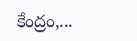కేంద్రం,...